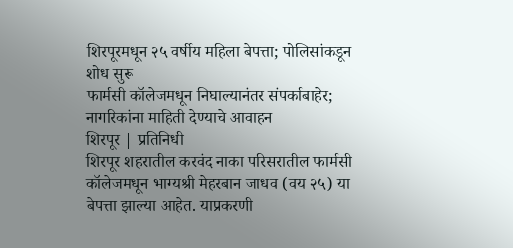शिरपूरमधून २५ वर्षीय महिला बेपत्ता; पोलिसांकडून शोध सुरू
फार्मसी कॉलेजमधून निघाल्यानंतर संपर्काबाहेर; नागरिकांना माहिती देण्याचे आवाहन
शिरपूर | प्रतिनिधी
शिरपूर शहरातील करवंद नाका परिसरातील फार्मसी कॉलेजमधून भाग्यश्री मेहरबान जाधव (वय २५) या बेपत्ता झाल्या आहेत. याप्रकरणी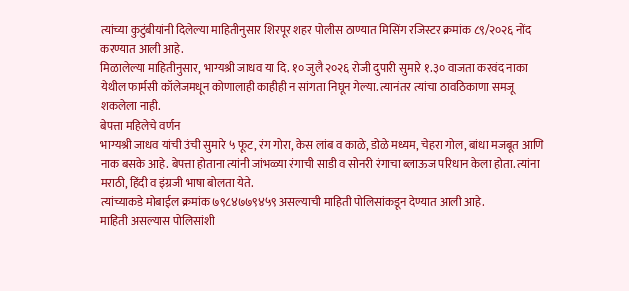त्यांच्या कुटुंबीयांनी दिलेल्या माहितीनुसार शिरपूर शहर पोलीस ठाण्यात मिसिंग रजिस्टर क्रमांक ८९/२०२६ नोंद करण्यात आली आहे.
मिळालेल्या माहितीनुसार, भाग्यश्री जाधव या दि. १० जुलै २०२६ रोजी दुपारी सुमारे १.३० वाजता करवंद नाका येथील फार्मसी कॉलेजमधून कोणालाही काहीही न सांगता निघून गेल्या. त्यानंतर त्यांचा ठावठिकाणा समजू शकलेला नाही.
बेपत्ता महिलेचे वर्णन
भाग्यश्री जाधव यांची उंची सुमारे ५ फूट, रंग गोरा, केस लांब व काळे, डोळे मध्यम, चेहरा गोल, बांधा मजबूत आणि नाक बसके आहे. बेपत्ता होताना त्यांनी जांभळ्या रंगाची साडी व सोनरी रंगाचा ब्लाऊज परिधान केला होता. त्यांना मराठी, हिंदी व इंग्रजी भाषा बोलता येते.
त्यांच्याकडे मोबाईल क्रमांक ७९८४७७९४५९ असल्याची माहिती पोलिसांकडून देण्यात आली आहे.
माहिती असल्यास पोलिसांशी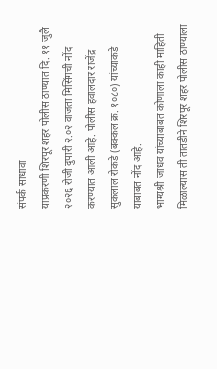संपर्क साधावा
याप्रकरणी शिरपूर शहर पोलीस ठाण्यात दि. ११ जुलै २०२६ रोजी दुपारी २.०२ वाजता मिसिंगची नोंद करण्यात आली आहे. पोलीस हवालदार राजेंद्र सुकलाल रोकडे (बक्कल क्र. १०८०) यांच्याकडे याबाबत नोंद आहे.
भाग्यश्री जाधव यांच्याबाबत कोणाला काही माहिती मिळाल्यास ती तातडीने शिरपूर शहर पोलीस ठाण्याला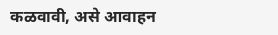कळवावी, असे आवाहन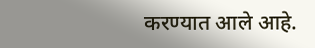करण्यात आले आहे.